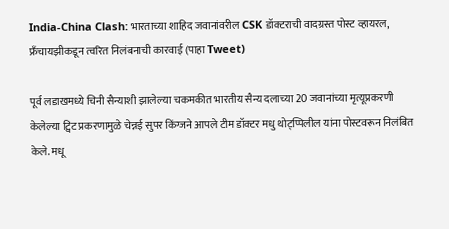India-China Clash: भारताच्या शाहिद जवानांवरील CSK डॉक्टराची वादग्रस्त पोस्ट व्हायरल, फ्रँचायझीकडून त्वरित निलंबनाची कारवाई (पाहा Tweet)

पूर्व लडाखमध्ये चिनी सैन्याशी झालेल्या चकमकीत भारतीय सैन्य दलाच्या 20 जवानांच्या मृत्यूप्रकरणी केलेल्या ट्विट प्रकरणामुळे चेन्नई सुपर किंग्जने आपले टीम डॉक्टर मधु थोट्प्पिलील यांना पोस्टवरून निलंबित केले. मधू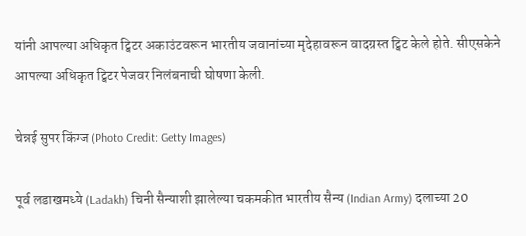यांनी आपल्या अधिकृत ट्विटर अकाउंटवरून भारतीय जवानांच्या मृदेहावरून वादग्रस्त ट्विट केले होते. सीएसकेने आपल्या अधिकृत ट्विटर पेजवर निलंबनाची घोषणा केली.

चेन्नई सुपर किंग्ज (Photo Credit: Getty Images)

पूर्व लडाखमध्ये (Ladakh) चिनी सैन्याशी झालेल्या चकमकीत भारतीय सैन्य (Indian Army) दलाच्या 20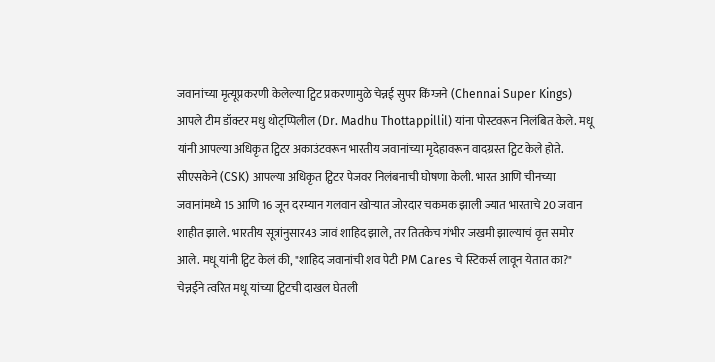जवानांच्या मृत्यूप्रकरणी केलेल्या ट्विट प्रकरणामुळे चेन्नई सुपर किंग्जने (Chennai Super Kings) आपले टीम डॉक्टर मधु थोट्प्पिलील (Dr. Madhu Thottappillil) यांना पोस्टवरून निलंबित केले. मधू यांनी आपल्या अधिकृत ट्विटर अकाउंटवरून भारतीय जवानांच्या मृदेहावरून वादग्रस्त ट्विट केले होते. सीएसकेने (CSK) आपल्या अधिकृत ट्विटर पेजवर निलंबनाची घोषणा केली. भारत आणि चीनच्या जवानांमध्ये 15 आणि 16 जून दरम्यान गलवान खोऱ्यात जोरदार चकमक झाली ज्यात भारताचे 20 जवान शाहीत झाले. भारतीय सूत्रांनुसार43 जावं शाहिद झाले, तर तितकेच गंभीर जखमी झाल्याचं वृत्त समोर आले. मधू यांनी ट्विट केलं की, "शाहिद जवानांची शव पेटी PM Cares चे स्टिकर्स लावून येतात का?" चेन्नईने त्वरित मधू यांच्या ट्विटची दाखल घेतली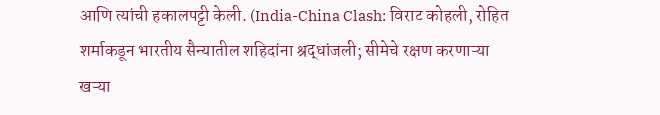आणि त्यांची हकालपट्टी केली. (India-China Clash: विराट कोहली, रोहित शर्माकडून भारतीय सैन्यातील शहिदांना श्रद्धांजली; सीमेचे रक्षण करणाऱ्या खऱ्या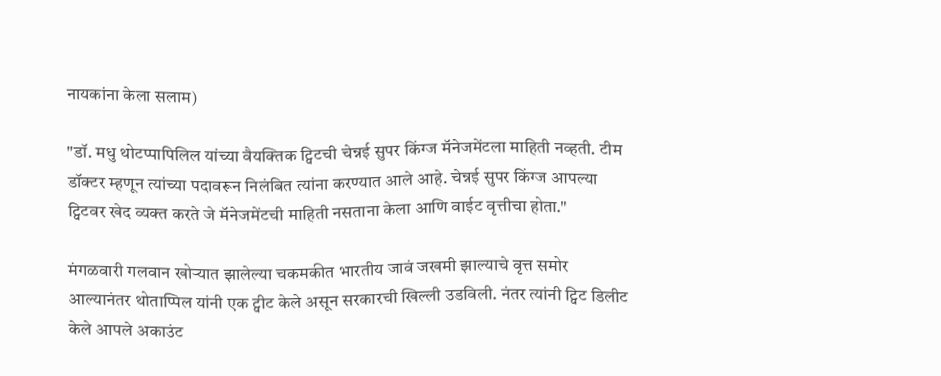नायकांना केला सलाम)

"डॉ. मधु थोटप्पापिलिल यांच्या वैयक्तिक ट्विटची चेन्नई सुपर किंग्ज मॅनेजमेंटला माहिती नव्हती. टीम डॉक्टर म्हणून त्यांच्या पदावरून निलंबित त्यांना करण्यात आले आहे. चेन्नई सुपर किंग्ज आपल्या ट्विटवर खेद व्यक्त करते जे मॅनेजमेंटची माहिती नसताना केला आणि वाईट वृत्तीचा होता."

मंगळवारी गलवान खोऱ्यात झालेल्या चकमकीत भारतीय जावं जखमी झाल्याचे वृत्त समोर आल्यानंतर थोताप्पिल यांनी एक ट्वीट केले असून सरकारची खिल्ली उडविली. नंतर त्यांनी ट्विट डिलीट केले आपले अकाउंट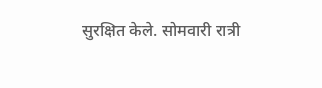सुरक्षित केले. सोमवारी रात्री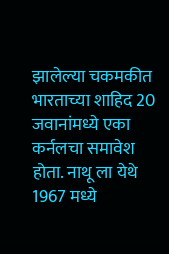झालेल्या चकमकीत भारताच्या शाहिद 20 जवानांमध्ये एका कर्नलचा समावेश होता. नाथू ला येथे 1967 मध्ये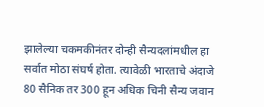झालेल्या चकमकीनंतर दोन्ही सैन्यदलांमधील हा सर्वात मोठा संघर्ष होता. त्यावेळी भारताचे अंदाजे 80 सैनिक तर 300 हून अधिक चिनी सैन्य जवान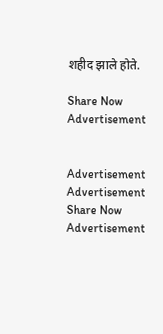शहीद झाले होते.

Share Now
Advertisement


Advertisement
Advertisement
Share Now
Advertisement